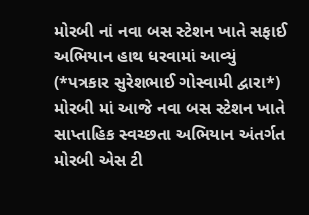મોરબી નાં નવા બસ સ્ટેશન ખાતે સફાઈ અભિયાન હાથ ધરવામાં આવ્યું
(*પત્રકાર સુરેશભાઈ ગોસ્વામી દ્વારા*) મોરબી માં આજે નવા બસ સ્ટેશન ખાતે સાપ્તાહિક સ્વચ્છતા અભિયાન અંતર્ગત મોરબી એસ ટી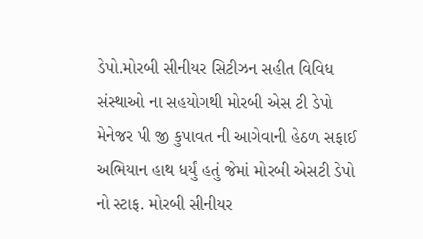ડેપો.મોરબી સીનીયર સિટીઝન સહીત વિવિધ સંસ્થાઓ ના સહયોગથી મોરબી એસ ટી ડેપો મેનેજર પી જી કુપાવત ની આગેવાની હેઠળ સફાઈ અભિયાન હાથ ધર્યું હતું જેમાં મોરબી એસટી ડેપો નો સ્ટાફ. મોરબી સીનીયર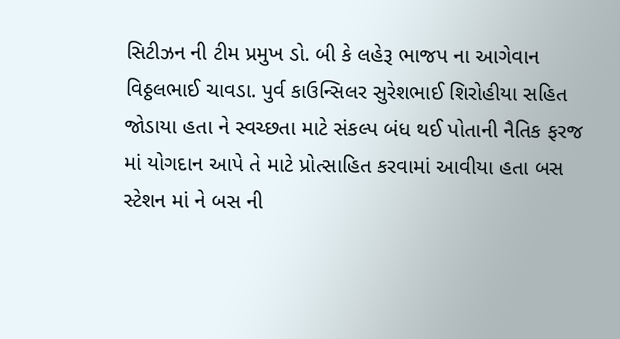સિટીઝન ની ટીમ પ્રમુખ ડો. બી કે લહેરૂ ભાજપ ના આગેવાન વિઠ્ઠલભાઈ ચાવડા. પુર્વ કાઉન્સિલર સુરેશભાઈ શિરોહીયા સહિત જોડાયા હતા ને સ્વચ્છતા માટે સંકલ્પ બંધ થઈ પોતાની નૈતિક ફરજ માં યોગદાન આપે તે માટે પ્રોત્સાહિત કરવામાં આવીયા હતા બસ સ્ટેશન માં ને બસ ની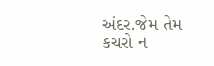અંદર.જેમ તેમ કચરો ન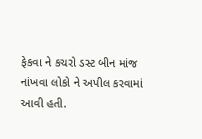ફેકવા ને કચરો ડસ્ટ બીન માંજ નાંખવા લોકો ને અપીલ કરવામાં આવી હતી.